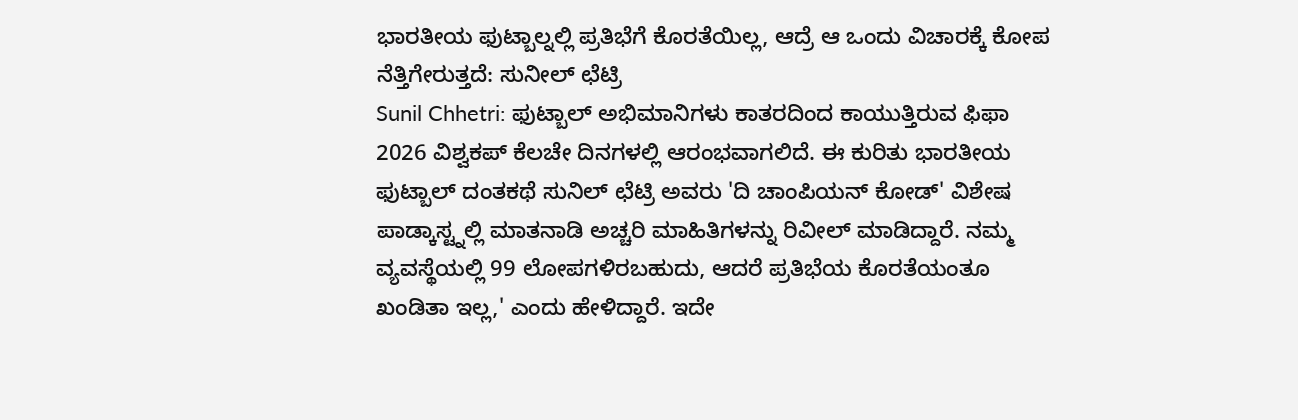ಭಾರತೀಯ ಫುಟ್ಬಾಲ್ನಲ್ಲಿ ಪ್ರತಿಭೆಗೆ ಕೊರತೆಯಿಲ್ಲ, ಆದ್ರೆ ಆ ಒಂದು ವಿಚಾರಕ್ಕೆ ಕೋಪ ನೆತ್ತಿಗೇರುತ್ತದೆ: ಸುನೀಲ್ ಛೆಟ್ರಿ
Sunil Chhetri: ಫುಟ್ಬಾಲ್ ಅಭಿಮಾನಿಗಳು ಕಾತರದಿಂದ ಕಾಯುತ್ತಿರುವ ಫಿಫಾ 2026 ವಿಶ್ವಕಪ್ ಕೆಲಚೇ ದಿನಗಳಲ್ಲಿ ಆರಂಭವಾಗಲಿದೆ. ಈ ಕುರಿತು ಭಾರತೀಯ ಫುಟ್ಬಾಲ್ ದಂತಕಥೆ ಸುನಿಲ್ ಛೆಟ್ರಿ ಅವರು 'ದಿ ಚಾಂಪಿಯನ್ ಕೋಡ್' ವಿಶೇಷ ಪಾಡ್ಕಾಸ್ಟ್ನಲ್ಲಿ ಮಾತನಾಡಿ ಅಚ್ಚರಿ ಮಾಹಿತಿಗಳನ್ನು ರಿವೀಲ್ ಮಾಡಿದ್ದಾರೆ. ನಮ್ಮ ವ್ಯವಸ್ಥೆಯಲ್ಲಿ 99 ಲೋಪಗಳಿರಬಹುದು, ಆದರೆ ಪ್ರತಿಭೆಯ ಕೊರತೆಯಂತೂ ಖಂಡಿತಾ ಇಲ್ಲ,' ಎಂದು ಹೇಳಿದ್ದಾರೆ. ಇದೇ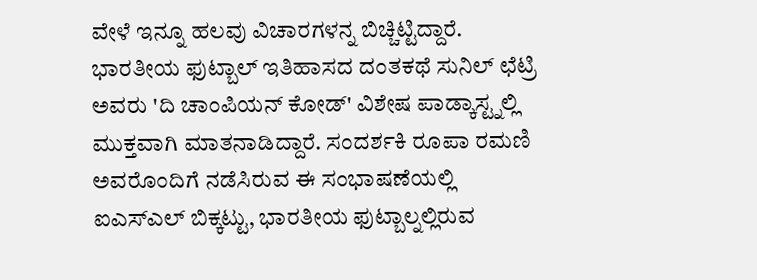ವೇಳೆ ಇನ್ನೂ ಹಲವು ವಿಚಾರಗಳನ್ನ ಬಿಚ್ಚಿಟ್ಟಿದ್ದಾರೆ.
ಭಾರತೀಯ ಫುಟ್ಬಾಲ್ ಇತಿಹಾಸದ ದಂತಕಥೆ ಸುನಿಲ್ ಛೆಟ್ರಿ ಅವರು 'ದಿ ಚಾಂಪಿಯನ್ ಕೋಡ್' ವಿಶೇಷ ಪಾಡ್ಕಾಸ್ಟ್ನಲ್ಲಿ ಮುಕ್ತವಾಗಿ ಮಾತನಾಡಿದ್ದಾರೆ. ಸಂದರ್ಶಕಿ ರೂಪಾ ರಮಣಿ ಅವರೊಂದಿಗೆ ನಡೆಸಿರುವ ಈ ಸಂಭಾಷಣೆಯಲ್ಲಿ ಐಎಸ್ಎಲ್ ಬಿಕ್ಕಟ್ಟು, ಭಾರತೀಯ ಫುಟ್ಬಾಲ್ನಲ್ಲಿರುವ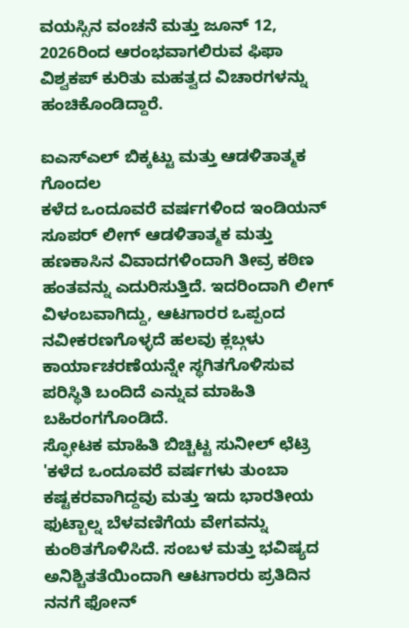ವಯಸ್ಸಿನ ವಂಚನೆ ಮತ್ತು ಜೂನ್ 12, 2026ರಿಂದ ಆರಂಭವಾಗಲಿರುವ ಫಿಫಾ ವಿಶ್ವಕಪ್ ಕುರಿತು ಮಹತ್ವದ ವಿಚಾರಗಳನ್ನು ಹಂಚಿಕೊಂಡಿದ್ದಾರೆ.

ಐಎಸ್ಎಲ್ ಬಿಕ್ಕಟ್ಟು ಮತ್ತು ಆಡಳಿತಾತ್ಮಕ ಗೊಂದಲ
ಕಳೆದ ಒಂದೂವರೆ ವರ್ಷಗಳಿಂದ ಇಂಡಿಯನ್ ಸೂಪರ್ ಲೀಗ್ ಆಡಳಿತಾತ್ಮಕ ಮತ್ತು ಹಣಕಾಸಿನ ವಿವಾದಗಳಿಂದಾಗಿ ತೀವ್ರ ಕಠಿಣ ಹಂತವನ್ನು ಎದುರಿಸುತ್ತಿದೆ. ಇದರಿಂದಾಗಿ ಲೀಗ್ ವಿಳಂಬವಾಗಿದ್ದು, ಆಟಗಾರರ ಒಪ್ಪಂದ ನವೀಕರಣಗೊಳ್ಳದೆ ಹಲವು ಕ್ಲಬ್ಗಳು ಕಾರ್ಯಾಚರಣೆಯನ್ನೇ ಸ್ಥಗಿತಗೊಳಿಸುವ ಪರಿಸ್ಥಿತಿ ಬಂದಿದೆ ಎನ್ನುವ ಮಾಹಿತಿ ಬಹಿರಂಗಗೊಂಡಿದೆ.
ಸ್ಫೋಟಕ ಮಾಹಿತಿ ಬಿಚ್ಚಿಟ್ಟ ಸುನೀಲ್ ಛೆಟ್ರಿ
'ಕಳೆದ ಒಂದೂವರೆ ವರ್ಷಗಳು ತುಂಬಾ ಕಷ್ಟಕರವಾಗಿದ್ದವು ಮತ್ತು ಇದು ಭಾರತೀಯ ಫುಟ್ಬಾಲ್ನ ಬೆಳವಣಿಗೆಯ ವೇಗವನ್ನು ಕುಂಠಿತಗೊಳಿಸಿದೆ. ಸಂಬಳ ಮತ್ತು ಭವಿಷ್ಯದ ಅನಿಶ್ಚಿತತೆಯಿಂದಾಗಿ ಆಟಗಾರರು ಪ್ರತಿದಿನ ನನಗೆ ಫೋನ್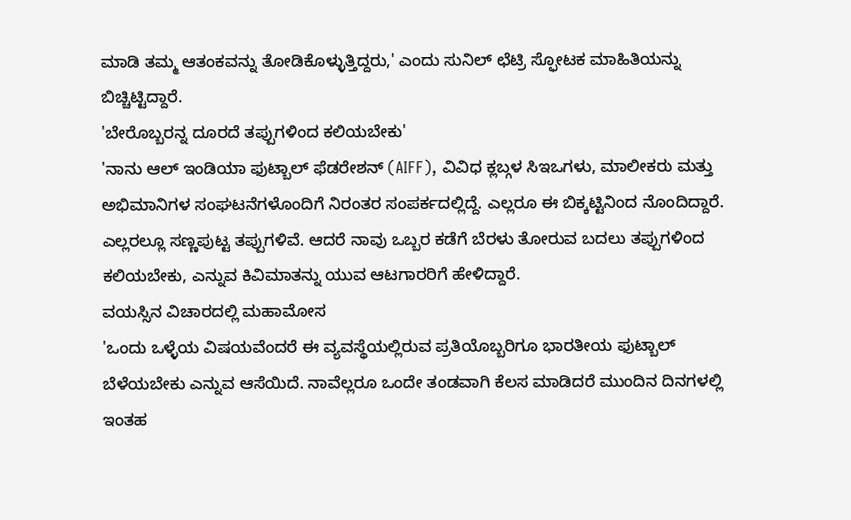ಮಾಡಿ ತಮ್ಮ ಆತಂಕವನ್ನು ತೋಡಿಕೊಳ್ಳುತ್ತಿದ್ದರು,' ಎಂದು ಸುನಿಲ್ ಛೆಟ್ರಿ ಸ್ಫೋಟಕ ಮಾಹಿತಿಯನ್ನು ಬಿಚ್ಚಿಟ್ಟಿದ್ದಾರೆ.
'ಬೇರೊಬ್ಬರನ್ನ ದೂರದೆ ತಪ್ಪುಗಳಿಂದ ಕಲಿಯಬೇಕು'
'ನಾನು ಆಲ್ ಇಂಡಿಯಾ ಫುಟ್ಬಾಲ್ ಫೆಡರೇಶನ್ (AIFF), ವಿವಿಧ ಕ್ಲಬ್ಗಳ ಸಿಇಒಗಳು, ಮಾಲೀಕರು ಮತ್ತು ಅಭಿಮಾನಿಗಳ ಸಂಘಟನೆಗಳೊಂದಿಗೆ ನಿರಂತರ ಸಂಪರ್ಕದಲ್ಲಿದ್ದೆ. ಎಲ್ಲರೂ ಈ ಬಿಕ್ಕಟ್ಟಿನಿಂದ ನೊಂದಿದ್ದಾರೆ. ಎಲ್ಲರಲ್ಲೂ ಸಣ್ಣಪುಟ್ಟ ತಪ್ಪುಗಳಿವೆ. ಆದರೆ ನಾವು ಒಬ್ಬರ ಕಡೆಗೆ ಬೆರಳು ತೋರುವ ಬದಲು ತಪ್ಪುಗಳಿಂದ ಕಲಿಯಬೇಕು, ಎನ್ನುವ ಕಿವಿಮಾತನ್ನು ಯುವ ಆಟಗಾರರಿಗೆ ಹೇಳಿದ್ದಾರೆ.
ವಯಸ್ಸಿನ ವಿಚಾರದಲ್ಲಿ ಮಹಾಮೋಸ
'ಒಂದು ಒಳ್ಳೆಯ ವಿಷಯವೆಂದರೆ ಈ ವ್ಯವಸ್ಥೆಯಲ್ಲಿರುವ ಪ್ರತಿಯೊಬ್ಬರಿಗೂ ಭಾರತೀಯ ಫುಟ್ಬಾಲ್ ಬೆಳೆಯಬೇಕು ಎನ್ನುವ ಆಸೆಯಿದೆ. ನಾವೆಲ್ಲರೂ ಒಂದೇ ತಂಡವಾಗಿ ಕೆಲಸ ಮಾಡಿದರೆ ಮುಂದಿನ ದಿನಗಳಲ್ಲಿ ಇಂತಹ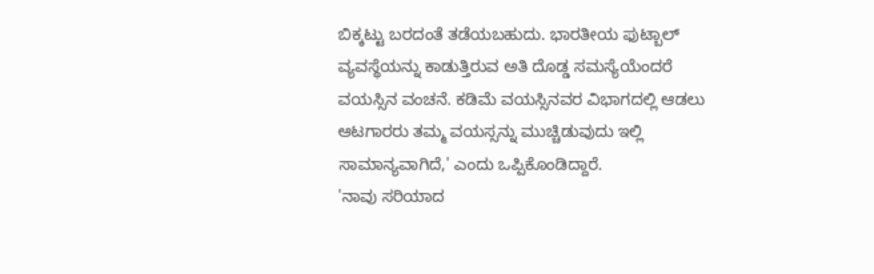ಬಿಕ್ಕಟ್ಟು ಬರದಂತೆ ತಡೆಯಬಹುದು. ಭಾರತೀಯ ಫುಟ್ಬಾಲ್ ವ್ಯವಸ್ಥೆಯನ್ನು ಕಾಡುತ್ತಿರುವ ಅತಿ ದೊಡ್ಡ ಸಮಸ್ಯೆಯೆಂದರೆ ವಯಸ್ಸಿನ ವಂಚನೆ. ಕಡಿಮೆ ವಯಸ್ಸಿನವರ ವಿಭಾಗದಲ್ಲಿ ಆಡಲು ಆಟಗಾರರು ತಮ್ಮ ವಯಸ್ಸನ್ನು ಮುಚ್ಚಿಡುವುದು ಇಲ್ಲಿ ಸಾಮಾನ್ಯವಾಗಿದೆ,' ಎಂದು ಒಪ್ಪಿಕೊಂಡಿದ್ದಾರೆ.
'ನಾವು ಸರಿಯಾದ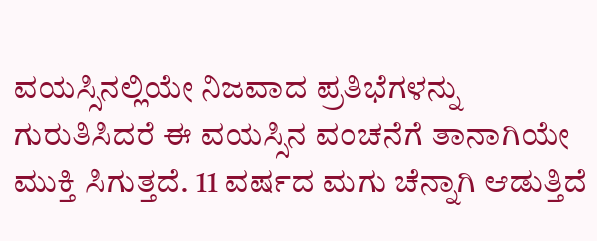ವಯಸ್ಸಿನಲ್ಲಿಯೇ ನಿಜವಾದ ಪ್ರತಿಭೆಗಳನ್ನು ಗುರುತಿಸಿದರೆ ಈ ವಯಸ್ಸಿನ ವಂಚನೆಗೆ ತಾನಾಗಿಯೇ ಮುಕ್ತಿ ಸಿಗುತ್ತದೆ. 11 ವರ್ಷದ ಮಗು ಚೆನ್ನಾಗಿ ಆಡುತ್ತಿದೆ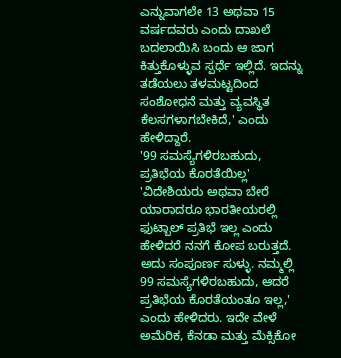ಎನ್ನುವಾಗಲೇ 13 ಅಥವಾ 15 ವರ್ಷದವರು ಎಂದು ದಾಖಲೆ ಬದಲಾಯಿಸಿ ಬಂದು ಆ ಜಾಗ ಕಿತ್ತುಕೊಳ್ಳುವ ಸ್ಪರ್ಧೆ ಇಲ್ಲಿದೆ. ಇದನ್ನು ತಡೆಯಲು ತಳಮಟ್ಟದಿಂದ ಸಂಶೋಧನೆ ಮತ್ತು ವ್ಯವಸ್ಥಿತ ಕೆಲಸಗಳಾಗಬೇಕಿದೆ,' ಎಂದು ಹೇಳಿದ್ದಾರೆ.
'99 ಸಮಸ್ಯೆಗಳಿರಬಹುದು, ಪ್ರತಿಭೆಯ ಕೊರತೆಯಿಲ್ಲ'
'ವಿದೇಶಿಯರು ಅಥವಾ ಬೇರೆ ಯಾರಾದರೂ ಭಾರತೀಯರಲ್ಲಿ ಫುಟ್ಬಾಲ್ ಪ್ರತಿಭೆ ಇಲ್ಲ ಎಂದು ಹೇಳಿದರೆ ನನಗೆ ಕೋಪ ಬರುತ್ತದೆ. ಅದು ಸಂಪೂರ್ಣ ಸುಳ್ಳು. ನಮ್ಮಲ್ಲಿ 99 ಸಮಸ್ಯೆಗಳಿರಬಹುದು, ಆದರೆ ಪ್ರತಿಭೆಯ ಕೊರತೆಯಂತೂ ಇಲ್ಲ,' ಎಂದು ಹೇಳಿದರು. ಇದೇ ವೇಳೆ ಅಮೆರಿಕ, ಕೆನಡಾ ಮತ್ತು ಮೆಕ್ಸಿಕೋ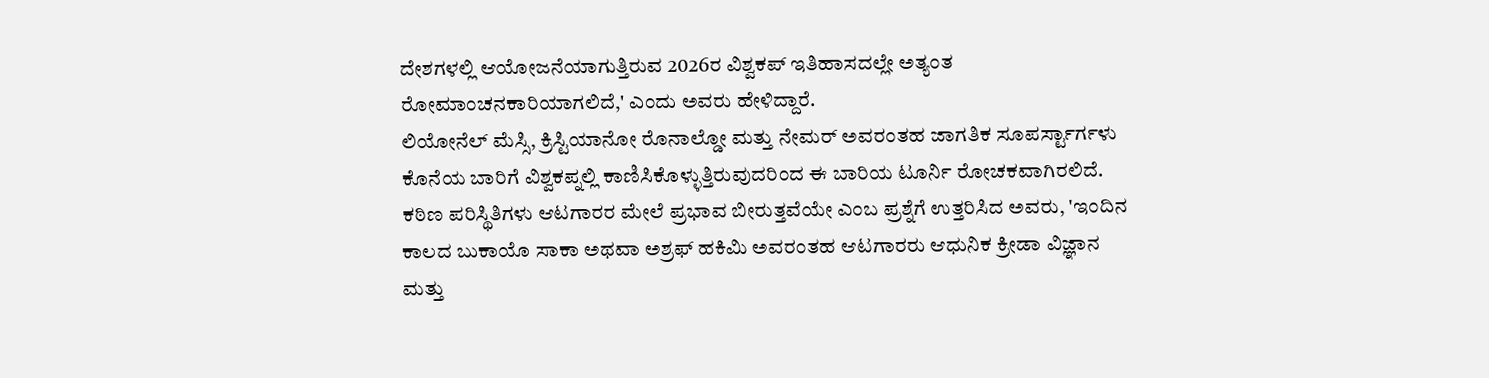ದೇಶಗಳಲ್ಲಿ ಆಯೋಜನೆಯಾಗುತ್ತಿರುವ 2026ರ ವಿಶ್ವಕಪ್ ಇತಿಹಾಸದಲ್ಲೇ ಅತ್ಯಂತ ರೋಮಾಂಚನಕಾರಿಯಾಗಲಿದೆ,' ಎಂದು ಅವರು ಹೇಳಿದ್ದಾರೆ.
ಲಿಯೋನೆಲ್ ಮೆಸ್ಸಿ, ಕ್ರಿಸ್ಟಿಯಾನೋ ರೊನಾಲ್ಡೋ ಮತ್ತು ನೇಮರ್ ಅವರಂತಹ ಜಾಗತಿಕ ಸೂಪರ್ಸ್ಟಾರ್ಗಳು ಕೊನೆಯ ಬಾರಿಗೆ ವಿಶ್ವಕಪ್ನಲ್ಲಿ ಕಾಣಿಸಿಕೊಳ್ಳುತ್ತಿರುವುದರಿಂದ ಈ ಬಾರಿಯ ಟೂರ್ನಿ ರೋಚಕವಾಗಿರಲಿದೆ. ಕಠಿಣ ಪರಿಸ್ಥಿತಿಗಳು ಆಟಗಾರರ ಮೇಲೆ ಪ್ರಭಾವ ಬೀರುತ್ತವೆಯೇ ಎಂಬ ಪ್ರಶ್ನೆಗೆ ಉತ್ತರಿಸಿದ ಅವರು, 'ಇಂದಿನ ಕಾಲದ ಬುಕಾಯೊ ಸಾಕಾ ಅಥವಾ ಅಶ್ರಫ್ ಹಕಿಮಿ ಅವರಂತಹ ಆಟಗಾರರು ಆಧುನಿಕ ಕ್ರೀಡಾ ವಿಜ್ಞಾನ ಮತ್ತು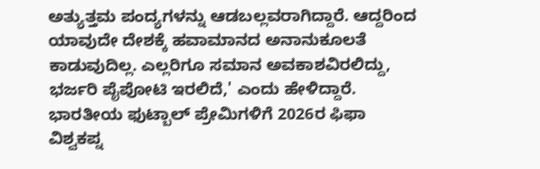ಅತ್ಯುತ್ತಮ ಪಂದ್ಯಗಳನ್ನು ಆಡಬಲ್ಲವರಾಗಿದ್ದಾರೆ. ಆದ್ದರಿಂದ ಯಾವುದೇ ದೇಶಕ್ಕೆ ಹವಾಮಾನದ ಅನಾನುಕೂಲತೆ ಕಾಡುವುದಿಲ್ಲ. ಎಲ್ಲರಿಗೂ ಸಮಾನ ಅವಕಾಶವಿರಲಿದ್ದು, ಭರ್ಜರಿ ಪೈಪೋಟಿ ಇರಲಿದೆ,' ಎಂದು ಹೇಳಿದ್ದಾರೆ.
ಭಾರತೀಯ ಫುಟ್ಬಾಲ್ ಪ್ರೇಮಿಗಳಿಗೆ 2026ರ ಫಿಫಾ ವಿಶ್ವಕಪ್ನ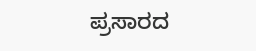ಪ್ರಸಾರದ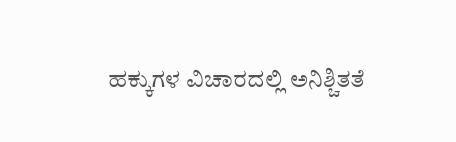ಹಕ್ಕುಗಳ ವಿಚಾರದಲ್ಲಿ ಅನಿಶ್ಚಿತತೆ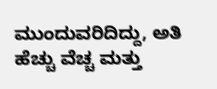ಮುಂದುವರಿದಿದ್ದು, ಅತಿ ಹೆಚ್ಚು ವೆಚ್ಚ ಮತ್ತು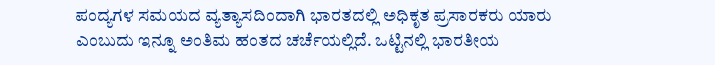ಪಂದ್ಯಗಳ ಸಮಯದ ವ್ಯತ್ಯಾಸದಿಂದಾಗಿ ಭಾರತದಲ್ಲಿ ಅಧಿಕೃತ ಪ್ರಸಾರಕರು ಯಾರು ಎಂಬುದು ಇನ್ನೂ ಅಂತಿಮ ಹಂತದ ಚರ್ಚೆಯಲ್ಲಿದೆ. ಒಟ್ಟಿನಲ್ಲಿ ಭಾರತೀಯ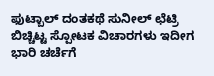ಫುಟ್ಬಾಲ್ ದಂತಕಥೆ ಸುನೀಲ್ ಛೆಟ್ರಿ ಬಿಚ್ಚಿಟ್ಟ ಸ್ಪೋಟಕ ವಿಚಾರಗಳು ಇದೀಗ ಭಾರಿ ಚರ್ಚೆಗೆ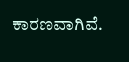ಕಾರಣವಾಗಿವೆ.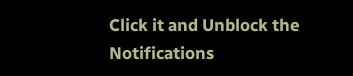Click it and Unblock the Notifications